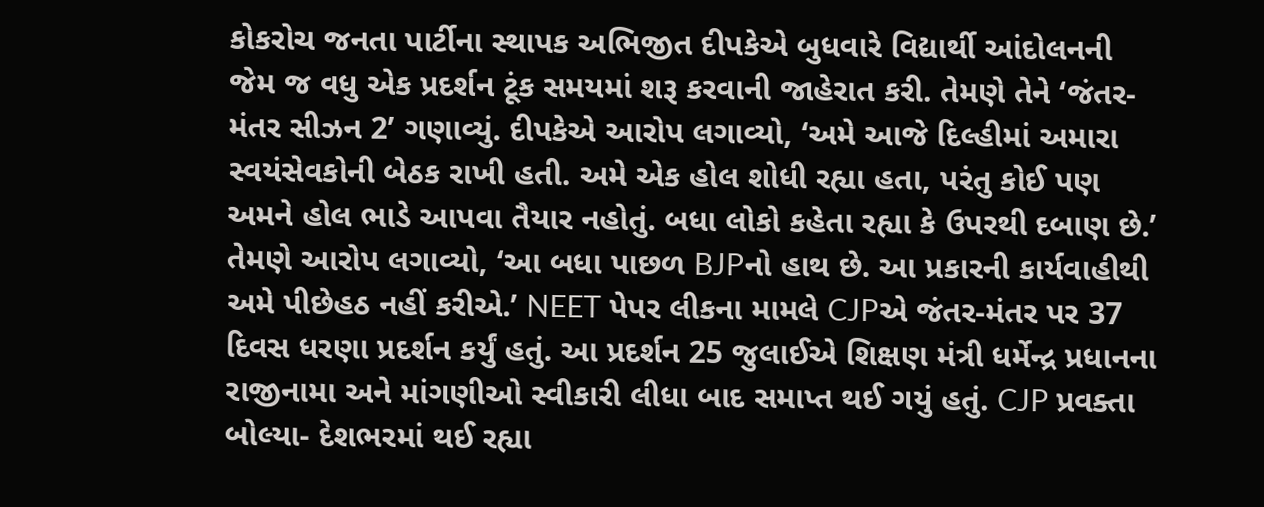કોકરોચ જનતા પાર્ટીના સ્થાપક અભિજીત દીપકેએ બુધવારે વિદ્યાર્થી આંદોલનની જેમ જ વધુ એક પ્રદર્શન ટૂંક સમયમાં શરૂ કરવાની જાહેરાત કરી. તેમણે તેને ‘જંતર-મંતર સીઝન 2’ ગણાવ્યું. દીપકેએ આરોપ લગાવ્યો, ‘અમે આજે દિલ્હીમાં અમારા સ્વયંસેવકોની બેઠક રાખી હતી. અમે એક હોલ શોધી રહ્યા હતા, પરંતુ કોઈ પણ અમને હોલ ભાડે આપવા તૈયાર નહોતું. બધા લોકો કહેતા રહ્યા કે ઉપરથી દબાણ છે.’ તેમણે આરોપ લગાવ્યો, ‘આ બધા પાછળ BJPનો હાથ છે. આ પ્રકારની કાર્યવાહીથી અમે પીછેહઠ નહીં કરીએ.’ NEET પેપર લીકના મામલે CJPએ જંતર-મંતર પર 37 દિવસ ધરણા પ્રદર્શન કર્યું હતું. આ પ્રદર્શન 25 જુલાઈએ શિક્ષણ મંત્રી ધર્મેન્દ્ર પ્રધાનના રાજીનામા અને માંગણીઓ સ્વીકારી લીધા બાદ સમાપ્ત થઈ ગયું હતું. CJP પ્રવક્તા બોલ્યા- દેશભરમાં થઈ રહ્યા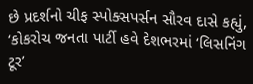છે પ્રદર્શનો ચીફ સ્પોક્સપર્સન સૌરવ દાસે કહ્યું, ‘કોકરોચ જનતા પાર્ટી હવે દેશભરમાં ‘લિસનિંગ ટૂર’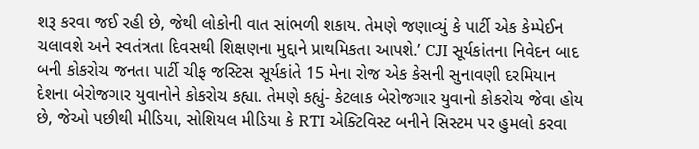શરૂ કરવા જઈ રહી છે, જેથી લોકોની વાત સાંભળી શકાય. તેમણે જણાવ્યું કે પાર્ટી એક કેમ્પેઈન ચલાવશે અને સ્વતંત્રતા દિવસથી શિક્ષણના મુદ્દાને પ્રાથમિકતા આપશે.’ CJI સૂર્યકાંતના નિવેદન બાદ બની કોકરોચ જનતા પાર્ટી ચીફ જસ્ટિસ સૂર્યકાંતે 15 મેના રોજ એક કેસની સુનાવણી દરમિયાન દેશના બેરોજગાર યુવાનોને કોકરોચ કહ્યા. તેમણે કહ્યું- કેટલાક બેરોજગાર યુવાનો કોકરોચ જેવા હોય છે, જેઓ પછીથી મીડિયા, સોશિયલ મીડિયા કે RTI એક્ટિવિસ્ટ બનીને સિસ્ટમ પર હુમલો કરવા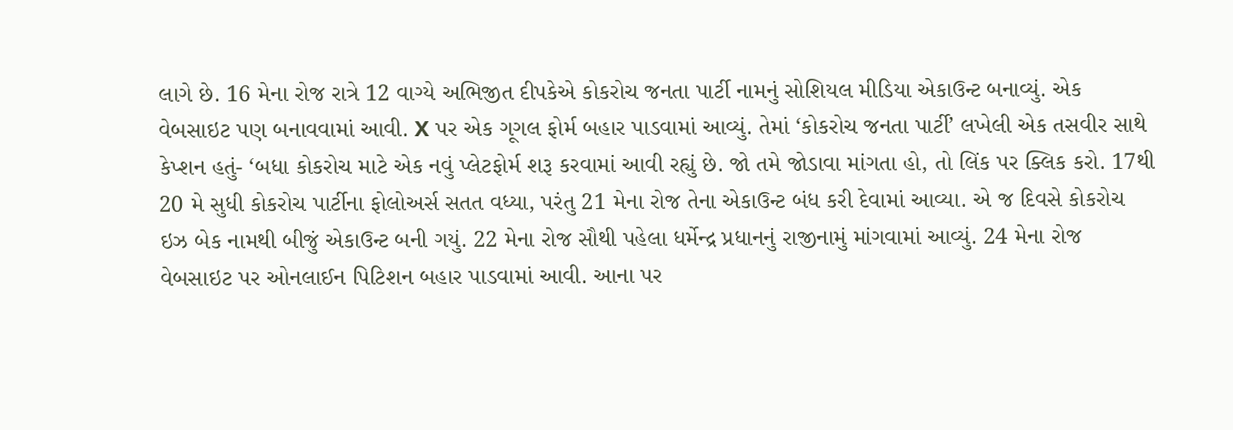લાગે છે. 16 મેના રોજ રાત્રે 12 વાગ્યે અભિજીત દીપકેએ કોકરોચ જનતા પાર્ટી નામનું સોશિયલ મીડિયા એકાઉન્ટ બનાવ્યું. એક વેબસાઇટ પણ બનાવવામાં આવી. X પર એક ગૂગલ ફોર્મ બહાર પાડવામાં આવ્યું. તેમાં ‘કોકરોચ જનતા પાર્ટી’ લખેલી એક તસવીર સાથે કેપ્શન હતું- ‘બધા કોકરોચ માટે એક નવું પ્લેટફોર્મ શરૂ કરવામાં આવી રહ્યું છે. જો તમે જોડાવા માંગતા હો, તો લિંક પર ક્લિક કરો. 17થી 20 મે સુધી કોકરોચ પાર્ટીના ફોલોઅર્સ સતત વધ્યા, પરંતુ 21 મેના રોજ તેના એકાઉન્ટ બંધ કરી દેવામાં આવ્યા. એ જ દિવસે કોકરોચ ઇઝ બેક નામથી બીજું એકાઉન્ટ બની ગયું. 22 મેના રોજ સૌથી પહેલા ધર્મેન્દ્ર પ્રધાનનું રાજીનામું માંગવામાં આવ્યું. 24 મેના રોજ વેબસાઇટ પર ઓનલાઈન પિટિશન બહાર પાડવામાં આવી. આના પર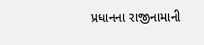પ્રધાનના રાજીનામાની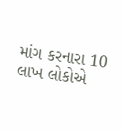માંગ કરનારા 10 લાખ લોકોએ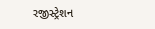રજીસ્ટ્રેશન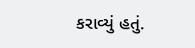કરાવ્યું હતું.